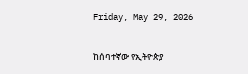Friday, May 29, 2026

ከሰባተኛው የኢትዮጵያ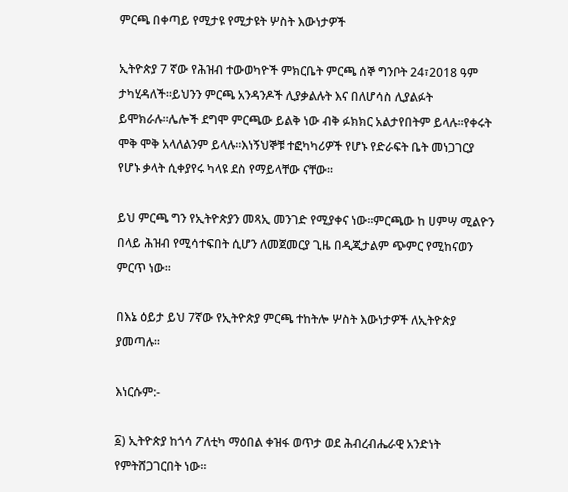ምርጫ በቀጣይ የሚታዩ የሚታዩት ሦስት እውነታዎች

ኢትዮጵያ 7 ኛው የሕዝብ ተውወካዮች ምክርቤት ምርጫ ሰኞ ግንቦት 24፣2018 ዓም ታካሂዳለች።ይህንን ምርጫ አንዳንዶች ሊያቃልሉት እና በለሆሳስ ሊያልፉት ይሞክራሉ።ሌሎች ደግሞ ምርጫው ይልቅ ነው ብቅ ፉክክር አልታየበትም ይላሉ።የቀሩት ሞቅ ሞቅ አላለልንም ይላሉ።እነኝህኞቹ ተፎካካሪዎች የሆኑ የድራፍት ቤት መነጋገርያ የሆኑ ቃላት ሲቀያየሩ ካላዩ ደስ የማይላቸው ናቸው።

ይህ ምርጫ ግን የኢትዮጵያን መጻኢ መንገድ የሚያቀና ነው።ምርጫው ከ ሀምሣ ሚልዮን በላይ ሕዝብ የሚሳተፍበት ሲሆን ለመጀመርያ ጊዜ በዲጂታልም ጭምር የሚከናወን ምርጥ ነው።

በእኔ ዕይታ ይህ 7ኛው የኢትዮጵያ ምርጫ ተከትሎ ሦስት እውነታዎች ለኢትዮጵያ ያመጣሉ።

እነርሱም:-

፩) ኢትዮጵያ ከጎሳ ፖለቲካ ማዕበል ቀዝፋ ወጥታ ወደ ሕብረብሔራዊ አንድነት የምትሸጋገርበት ነው።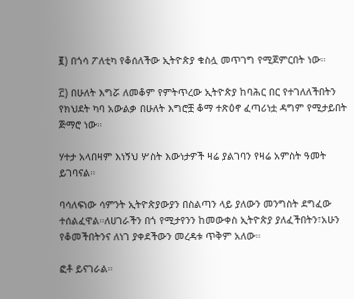፪) በጎሳ ፖለቲካ የቆሰለችው ኢትዮጵያ ቁስሏ መጥገግ የሚጀምርበት ነው።

፫) በሁለት እግሯ ለመቆም የምትጥረው ኢትዮጵያ ከባሕር በር የተገለለችበትን የክህደት ካባ አውልቃ በሁለት እግሮቿ ቆማ ተጽዕኖ ፈጣሪነቷ ዳግም የሚታይበት ጅማሮ ነው።

ሃተታ አላበዛም እነኝህ ሦስት እውነታዎች ዛሬ ያልገባን የዛሬ አምስት ዓመት ይገባናል።

ባሳለፍነው ሳምንት ኢትዮጵያውያን በስልጣን ላይ ያለውን መንግስት ደግፈው ተሰልፈዋል።ለሀገራችን በጎ የሚታየንን ከመውቀስ ኢትዮጵያ ያለፈችበትን፣አሁን የቆመችበትንና ለነገ ያቀደችውን መረዳቱ ጥቅም አለው።

ፎቶ ይናገራል።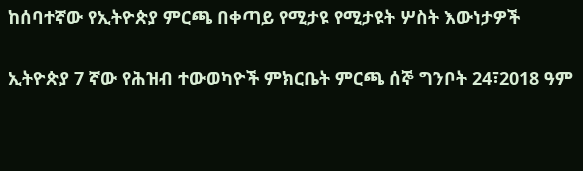ከሰባተኛው የኢትዮጵያ ምርጫ በቀጣይ የሚታዩ የሚታዩት ሦስት እውነታዎች

ኢትዮጵያ 7 ኛው የሕዝብ ተውወካዮች ምክርቤት ምርጫ ሰኞ ግንቦት 24፣2018 ዓም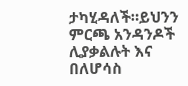ታካሂዳለች።ይህንን ምርጫ አንዳንዶች ሊያቃልሉት እና በለሆሳስ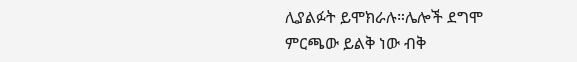ሊያልፉት ይሞክራሉ።ሌሎች ደግሞ ምርጫው ይልቅ ነው ብቅ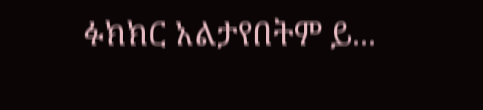ፉክክር አልታየበትም ይ...